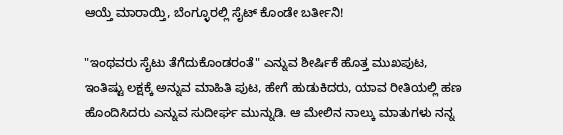ಆಯ್ತೆ ಮಾರಾಯ್ತಿ, ಬೆಂಗ್ಳೂರಲ್ಲಿ ಸೈಟ್ ಕೊಂಡೇ ಬರ್ತೀನಿ!

"ಇಂಥವರು ಸೈಟು ತೆಗೆದುಕೊಂಡರಂತೆ" ಎನ್ನುವ ಶೀರ್ಷಿಕೆ ಹೊತ್ತ ಮುಖಪುಟ, ಇಂತಿಷ್ಟು ಲಕ್ಷಕ್ಕೆ ಅನ್ನುವ ಮಾಹಿತಿ ಪುಟ, ಹೇಗೆ ಹುಡುಕಿದರು, ಯಾವ ರೀತಿಯಲ್ಲಿ ಹಣ ಹೊಂದಿಸಿದರು ಎನ್ನುವ ಸುದೀರ್ಘ ಮುನ್ನುಡಿ. ಆ ಮೇಲಿನ ನಾಲ್ಕು ಮಾತುಗಳು ನನ್ನ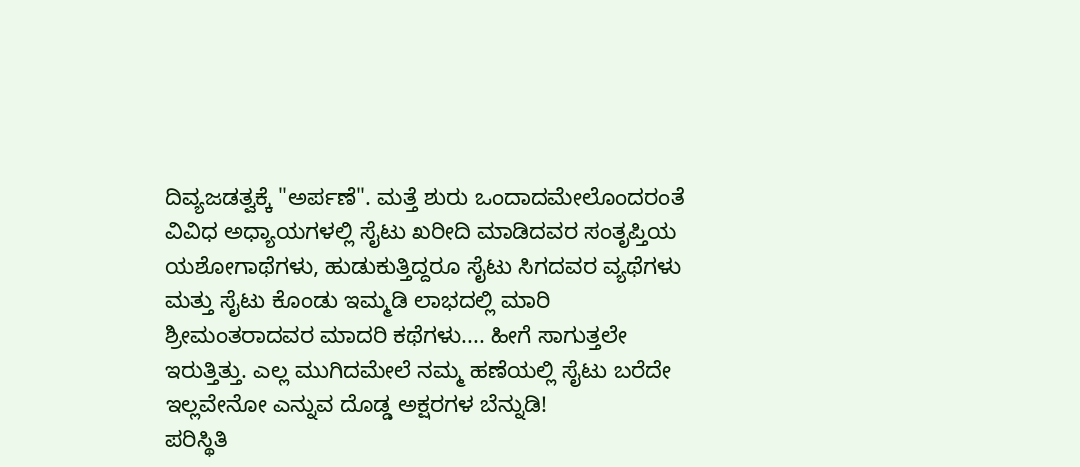ದಿವ್ಯಜಡತ್ವಕ್ಕೆ "ಅರ್ಪಣೆ". ಮತ್ತೆ ಶುರು ಒಂದಾದಮೇಲೊಂದರಂತೆ ವಿವಿಧ ಅಧ್ಯಾಯಗಳಲ್ಲಿ ಸೈಟು ಖರೀದಿ ಮಾಡಿದವರ ಸಂತೃಪ್ತಿಯ ಯಶೋಗಾಥೆಗಳು, ಹುಡುಕುತ್ತಿದ್ದರೂ ಸೈಟು ಸಿಗದವರ ವ್ಯಥೆಗಳು ಮತ್ತು ಸೈಟು ಕೊಂಡು ಇಮ್ಮಡಿ ಲಾಭದಲ್ಲಿ ಮಾರಿ ಶ್ರೀಮಂತರಾದವರ ಮಾದರಿ ಕಥೆಗಳು.... ಹೀಗೆ ಸಾಗುತ್ತಲೇ ಇರುತ್ತಿತ್ತು. ಎಲ್ಲ ಮುಗಿದಮೇಲೆ ನಮ್ಮ ಹಣೆಯಲ್ಲಿ ಸೈಟು ಬರೆದೇ ಇಲ್ಲವೇನೋ ಎನ್ನುವ ದೊಡ್ಡ ಅಕ್ಷರಗಳ ಬೆನ್ನುಡಿ!
ಪರಿಸ್ಥಿತಿ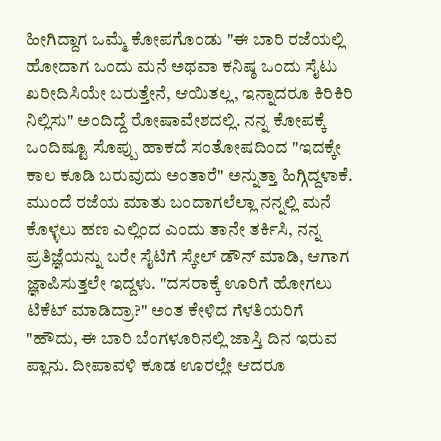ಹೀಗಿದ್ದಾಗ ಒಮ್ಮೆ ಕೋಪಗೊಂಡು "ಈ ಬಾರಿ ರಜೆಯಲ್ಲಿ ಹೋದಾಗ ಒಂದು ಮನೆ ಅಥವಾ ಕನಿಷ್ಠ ಒಂದು ಸೈಟು ಖರೀದಿಸಿಯೇ ಬರುತ್ತೇನೆ, ಆಯಿತಲ್ಲ, ಇನ್ನಾದರೂ ಕಿರಿಕಿರಿ ನಿಲ್ಲಿಸು" ಅಂದಿದ್ದೆ ರೋಷಾವೇಶದಲ್ಲಿ. ನನ್ನ ಕೋಪಕ್ಕೆ ಒಂದಿಷ್ಟೂ ಸೊಪ್ಪು ಹಾಕದೆ ಸಂತೋಷದಿಂದ "ಇದಕ್ಕೇ ಕಾಲ ಕೂಡಿ ಬರುವುದು ಅಂತಾರೆ" ಅನ್ನುತ್ತಾ ಹಿಗ್ಗಿದ್ದಳಾಕೆ. ಮುಂದೆ ರಜೆಯ ಮಾತು ಬಂದಾಗಲೆಲ್ಲಾ ನನ್ನಲ್ಲಿ ಮನೆ ಕೊಳ್ಳಲು ಹಣ ಎಲ್ಲಿಂದ ಎಂದು ತಾನೇ ತರ್ಕಿಸಿ, ನನ್ನ ಪ್ರತಿಜ್ಞೆಯನ್ನು ಬರೇ ಸೈಟಿಗೆ ಸ್ಕೇಲ್ ಡೌನ್ ಮಾಡಿ, ಆಗಾಗ ಜ್ಞಾಪಿಸುತ್ತಲೇ ಇದ್ದಳು. "ದಸರಾಕ್ಕೆ ಊರಿಗೆ ಹೋಗಲು ಟಿಕೆಟ್ ಮಾಡಿದ್ರಾ?" ಅಂತ ಕೇಳಿದ ಗೆಳತಿಯರಿಗೆ "ಹೌದು, ಈ ಬಾರಿ ಬೆಂಗಳೂರಿನಲ್ಲಿ ಜಾಸ್ತಿ ದಿನ ಇರುವ ಪ್ಲಾನು. ದೀಪಾವಳಿ ಕೂಡ ಊರಲ್ಲೇ ಆದರೂ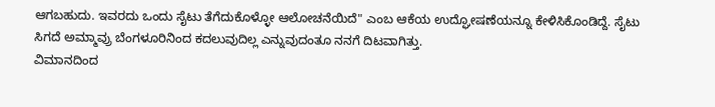ಆಗಬಹುದು. ಇವರದು ಒಂದು ಸೈಟು ತೆಗೆದುಕೊಳ್ಳೋ ಆಲೋಚನೆಯಿದೆ" ಎಂಬ ಆಕೆಯ ಉದ್ಘೋಷಣೆಯನ್ನೂ ಕೇಳಿಸಿಕೊಂಡಿದ್ದೆ. ಸೈಟು ಸಿಗದೆ ಅಮ್ಮಾವ್ರು ಬೆಂಗಳೂರಿನಿಂದ ಕದಲುವುದಿಲ್ಲ ಎನ್ನುವುದಂತೂ ನನಗೆ ದಿಟವಾಗಿತ್ತು.
ವಿಮಾನದಿಂದ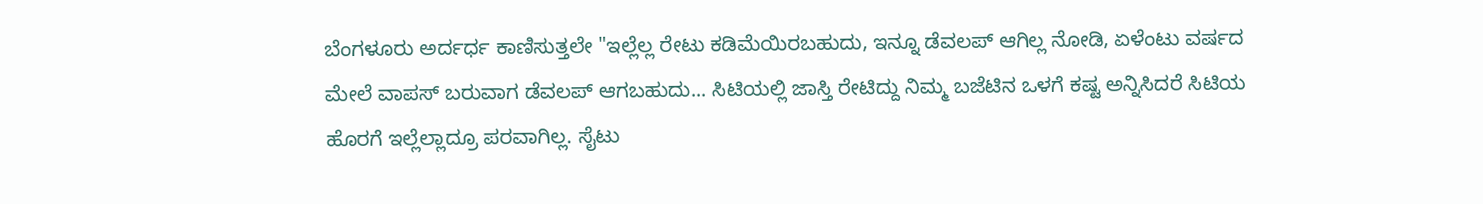ಬೆಂಗಳೂರು ಅರ್ದರ್ಧ ಕಾಣಿಸುತ್ತಲೇ "ಇಲ್ಲೆಲ್ಲ ರೇಟು ಕಡಿಮೆಯಿರಬಹುದು, ಇನ್ನೂ ಡೆವಲಪ್ ಆಗಿಲ್ಲ ನೋಡಿ, ಏಳೆಂಟು ವರ್ಷದ ಮೇಲೆ ವಾಪಸ್ ಬರುವಾಗ ಡೆವಲಪ್ ಆಗಬಹುದು... ಸಿಟಿಯಲ್ಲಿ ಜಾಸ್ತಿ ರೇಟಿದ್ದು ನಿಮ್ಮ ಬಜೆಟಿನ ಒಳಗೆ ಕಷ್ಟ ಅನ್ನಿಸಿದರೆ ಸಿಟಿಯ ಹೊರಗೆ ಇಲ್ಲೆಲ್ಲಾದ್ರೂ ಪರವಾಗಿಲ್ಲ. ಸೈಟು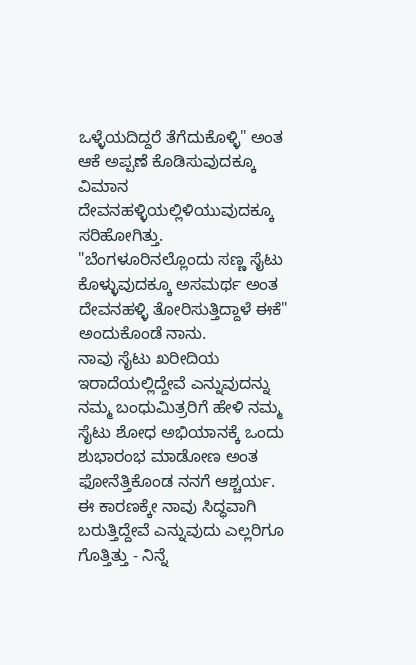ಒಳ್ಳೆಯದಿದ್ದರೆ ತೆಗೆದುಕೊಳ್ಳಿ" ಅಂತ ಆಕೆ ಅಪ್ಪಣೆ ಕೊಡಿಸುವುದಕ್ಕೂ ವಿಮಾನ ದೇವನಹಳ್ಳಿಯಲ್ಲಿಳಿಯುವುದಕ್ಕೂ ಸರಿಹೋಗಿತ್ತು. "ಬೆಂಗಳೂರಿನಲ್ಲೊಂದು ಸಣ್ಣ ಸೈಟು ಕೊಳ್ಳುವುದಕ್ಕೂ ಅಸಮರ್ಥ ಅಂತ ದೇವನಹಳ್ಳಿ ತೋರಿಸುತ್ತಿದ್ದಾಳೆ ಈಕೆ" ಅಂದುಕೊಂಡೆ ನಾನು.
ನಾವು ಸೈಟು ಖರೀದಿಯ ಇರಾದೆಯಲ್ಲಿದ್ದೇವೆ ಎನ್ನುವುದನ್ನು ನಮ್ಮ ಬಂಧುಮಿತ್ರರಿಗೆ ಹೇಳಿ ನಮ್ಮ ಸೈಟು ಶೋಧ ಅಭಿಯಾನಕ್ಕೆ ಒಂದು ಶುಭಾರಂಭ ಮಾಡೋಣ ಅಂತ ಫೋನೆತ್ತಿಕೊಂಡ ನನಗೆ ಆಶ್ಚರ್ಯ. ಈ ಕಾರಣಕ್ಕೇ ನಾವು ಸಿದ್ಧವಾಗಿ ಬರುತ್ತಿದ್ದೇವೆ ಎನ್ನುವುದು ಎಲ್ಲರಿಗೂ ಗೊತ್ತಿತ್ತು - ನಿನ್ನೆ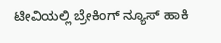ಟೀವಿಯಲ್ಲಿ ಬ್ರೇಕಿಂಗ್ ನ್ಯೂಸ್ ಹಾಕಿ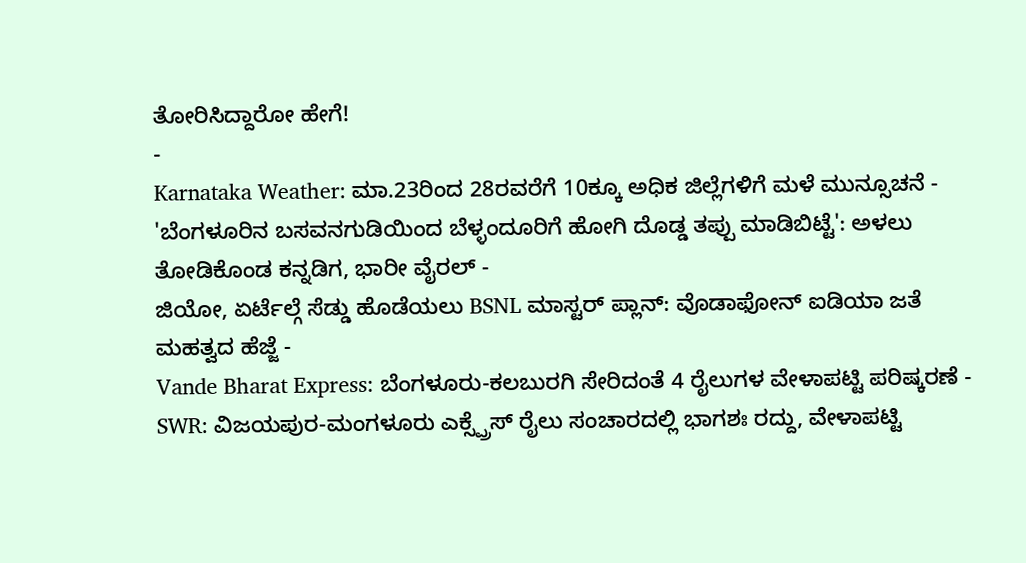ತೋರಿಸಿದ್ದಾರೋ ಹೇಗೆ!
-
Karnataka Weather: ಮಾ.23ರಿಂದ 28ರವರೆಗೆ 10ಕ್ಕೂ ಅಧಿಕ ಜಿಲ್ಲೆಗಳಿಗೆ ಮಳೆ ಮುನ್ಸೂಚನೆ -
'ಬೆಂಗಳೂರಿನ ಬಸವನಗುಡಿಯಿಂದ ಬೆಳ್ಳಂದೂರಿಗೆ ಹೋಗಿ ದೊಡ್ಡ ತಪ್ಪು ಮಾಡಿಬಿಟ್ಟೆ': ಅಳಲು ತೋಡಿಕೊಂಡ ಕನ್ನಡಿಗ, ಭಾರೀ ವೈರಲ್ -
ಜಿಯೋ, ಏರ್ಟೆಲ್ಗೆ ಸೆಡ್ಡು ಹೊಡೆಯಲು BSNL ಮಾಸ್ಟರ್ ಪ್ಲಾನ್: ವೊಡಾಫೋನ್ ಐಡಿಯಾ ಜತೆ ಮಹತ್ವದ ಹೆಜ್ಜೆ -
Vande Bharat Express: ಬೆಂಗಳೂರು-ಕಲಬುರಗಿ ಸೇರಿದಂತೆ 4 ರೈಲುಗಳ ವೇಳಾಪಟ್ಟಿ ಪರಿಷ್ಕರಣೆ -
SWR: ವಿಜಯಪುರ-ಮಂಗಳೂರು ಎಕ್ಸ್ಪ್ರೆಸ್ ರೈಲು ಸಂಚಾರದಲ್ಲಿ ಭಾಗಶಃ ರದ್ದು, ವೇಳಾಪಟ್ಟಿ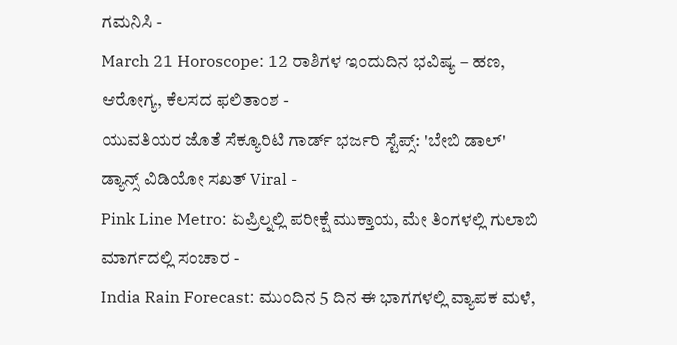ಗಮನಿಸಿ -
March 21 Horoscope: 12 ರಾಶಿಗಳ ಇಂದುದಿನ ಭವಿಷ್ಯ – ಹಣ, ಆರೋಗ್ಯ, ಕೆಲಸದ ಫಲಿತಾಂಶ -
ಯುವತಿಯರ ಜೊತೆ ಸೆಕ್ಯೂರಿಟಿ ಗಾರ್ಡ್ ಭರ್ಜರಿ ಸ್ಟೆಪ್ಸ್: 'ಬೇಬಿ ಡಾಲ್' ಡ್ಯಾನ್ಸ್ ವಿಡಿಯೋ ಸಖತ್ Viral -
Pink Line Metro: ಏಪ್ರಿಲ್ನಲ್ಲಿ ಪರೀಕ್ಷೆ ಮುಕ್ತಾಯ, ಮೇ ತಿಂಗಳಲ್ಲಿ ಗುಲಾಬಿ ಮಾರ್ಗದಲ್ಲಿ ಸಂಚಾರ -
India Rain Forecast: ಮುಂದಿನ 5 ದಿನ ಈ ಭಾಗಗಳಲ್ಲಿ ವ್ಯಾಪಕ ಮಳೆ,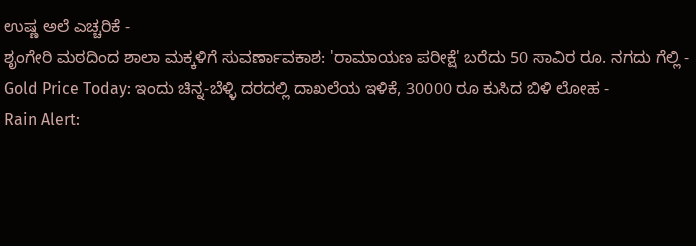ಉಷ್ಣ ಅಲೆ ಎಚ್ಚರಿಕೆ -
ಶೃಂಗೇರಿ ಮಠದಿಂದ ಶಾಲಾ ಮಕ್ಕಳಿಗೆ ಸುವರ್ಣಾವಕಾಶ: 'ರಾಮಾಯಣ ಪರೀಕ್ಷೆ' ಬರೆದು 50 ಸಾವಿರ ರೂ. ನಗದು ಗೆಲ್ಲಿ -
Gold Price Today: ಇಂದು ಚಿನ್ನ-ಬೆಳ್ಳಿ ದರದಲ್ಲಿ ದಾಖಲೆಯ ಇಳಿಕೆ, 30000 ರೂ ಕುಸಿದ ಬಿಳಿ ಲೋಹ -
Rain Alert: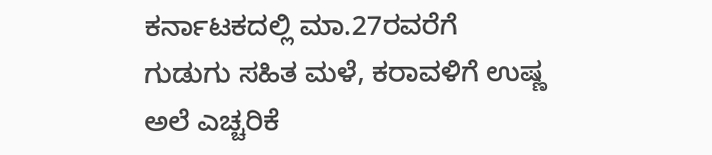ಕರ್ನಾಟಕದಲ್ಲಿ ಮಾ.27ರವರೆಗೆ ಗುಡುಗು ಸಹಿತ ಮಳೆ, ಕರಾವಳಿಗೆ ಉಷ್ಣ ಅಲೆ ಎಚ್ಚರಿಕೆ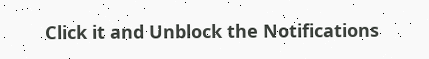Click it and Unblock the Notifications